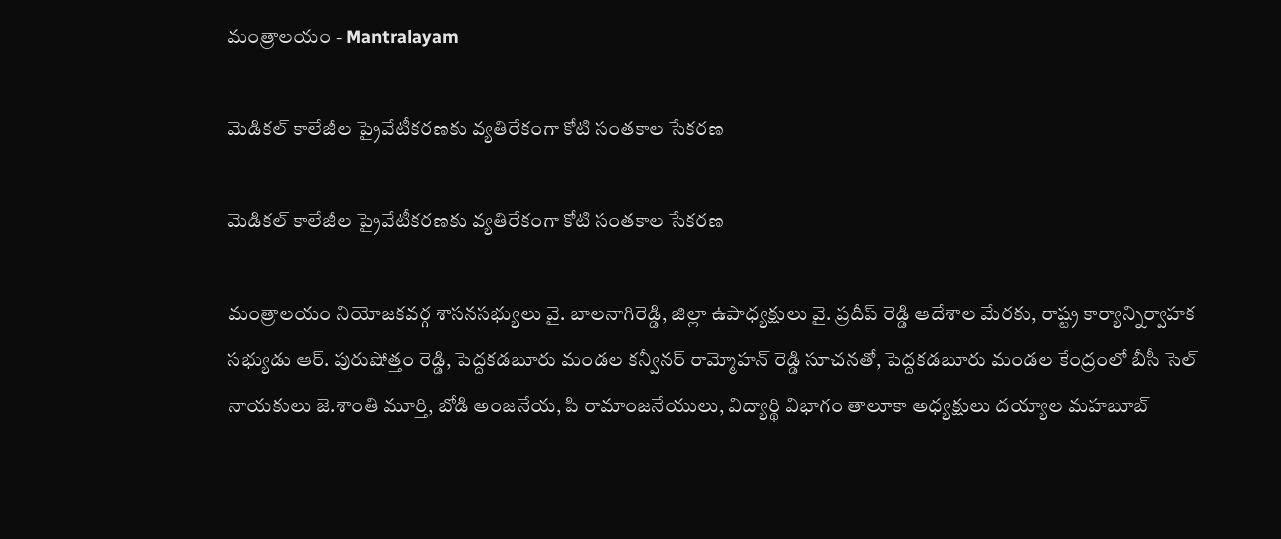మంత్రాలయం - Mantralayam

మెడికల్ కాలేజీల ప్రైవేటీకరణకు వ్యతిరేకంగా కోటి సంతకాల సేకరణ

మెడికల్ కాలేజీల ప్రైవేటీకరణకు వ్యతిరేకంగా కోటి సంతకాల సేకరణ

మంత్రాలయం నియోజకవర్గ శాసనసభ్యులు వై. బాలనాగిరెడ్డి, జిల్లా ఉపాధ్యక్షులు వై. ప్రదీప్ రెడ్డి ఆదేశాల మేరకు, రాష్ట్ర కార్యాన్నిర్వాహక సభ్యుడు ఆర్. పురుషోత్తం రెడ్డి, పెద్దకడబూరు మండల కన్వీనర్ రామ్మోహన్ రెడ్డి సూచనతో, పెద్దకడబూరు మండల కేంద్రంలో బీసీ సెల్ నాయకులు జె.శాంతి మూర్తి, బోడి అంజనేయ, పి రామాంజనేయులు, విద్యార్థి విభాగం తాలూకా అధ్యక్షులు దయ్యాల మహబూబ్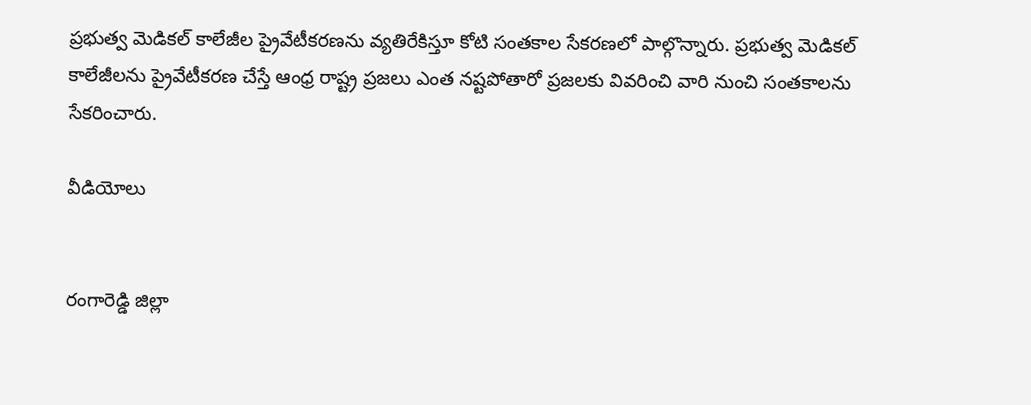ప్రభుత్వ మెడికల్ కాలేజీల ప్రైవేటీకరణను వ్యతిరేకిస్తూ కోటి సంతకాల సేకరణలో పాల్గొన్నారు. ప్రభుత్వ మెడికల్ కాలేజీలను ప్రైవేటీకరణ చేస్తే ఆంధ్ర రాష్ట్ర ప్రజలు ఎంత నష్టపోతారో ప్రజలకు వివరించి వారి నుంచి సంతకాలను సేకరించారు.

వీడియోలు


రంగారెడ్డి జిల్లా